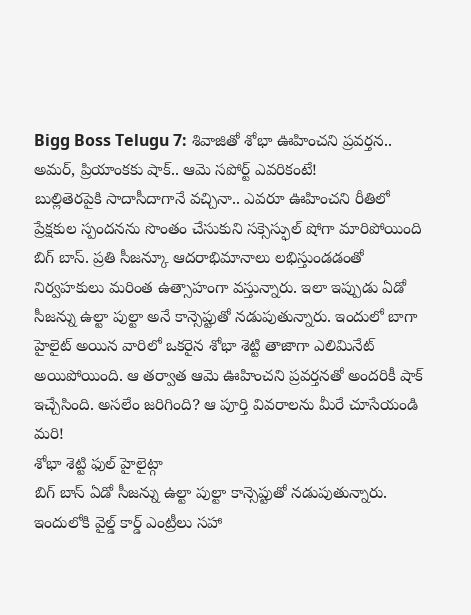Bigg Boss Telugu 7: శివాజితో శోభా ఊహించని ప్రవర్తన.. అమర్, ప్రియాంకకు షాక్.. ఆమె సపోర్ట్ ఎవరికంటే!
బుల్లితెరపైకి సాదాసీదాగానే వచ్చినా.. ఎవరూ ఊహించని రీతిలో ప్రేక్షకుల స్పందనను సొంతం చేసుకుని సక్సెస్ఫుల్ షోగా మారిపోయింది బిగ్ బాస్. ప్రతి సీజన్కూ ఆదరాభిమానాలు లభిస్తుండడంతో నిర్వహకులు మరింత ఉత్సాహంగా వస్తున్నారు. ఇలా ఇప్పుడు ఏడో సీజన్ను ఉల్టా పుల్టా అనే కాన్సెప్టుతో నడుపుతున్నారు. ఇందులో బాగా హైలైట్ అయిన వారిలో ఒకరైన శోభా శెట్టి తాజాగా ఎలిమినేట్ అయిపోయింది. ఆ తర్వాత ఆమె ఊహించని ప్రవర్తనతో అందరికీ షాక్ ఇచ్చేసింది. అసలేం జరిగింది? ఆ పూర్తి వివరాలను మీరే చూసేయండి మరి!
శోభా శెట్టి ఫుల్ హైలైట్గా
బిగ్ బాస్ ఏడో సీజన్ను ఉల్టా పుల్టా కాన్సెప్టుతో నడుపుతున్నారు. ఇందులోకి వైల్డ్ కార్డ్ ఎంట్రీలు సహా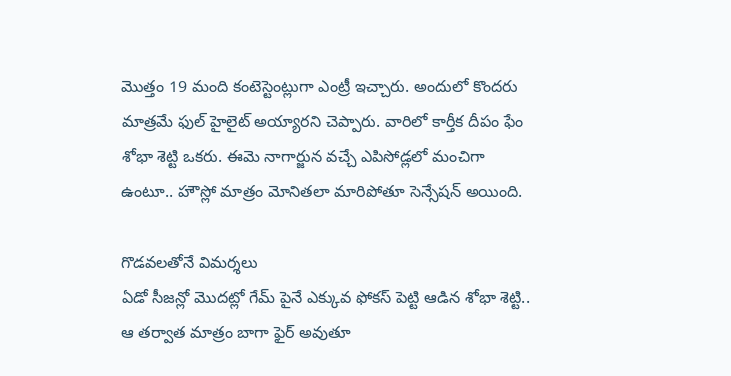మొత్తం 19 మంది కంటెస్టెంట్లుగా ఎంట్రీ ఇచ్చారు. అందులో కొందరు మాత్రమే ఫుల్ హైలైట్ అయ్యారని చెప్పారు. వారిలో కార్తీక దీపం ఫేం శోభా శెట్టి ఒకరు. ఈమె నాగార్జున వచ్చే ఎపిసోడ్లలో మంచిగా ఉంటూ.. హౌస్లో మాత్రం మోనితలా మారిపోతూ సెన్సేషన్ అయింది.

గొడవలతోనే విమర్శలు
ఏడో సీజన్లో మొదట్లో గేమ్ పైనే ఎక్కువ ఫోకస్ పెట్టి ఆడిన శోభా శెట్టి.. ఆ తర్వాత మాత్రం బాగా ఫైర్ అవుతూ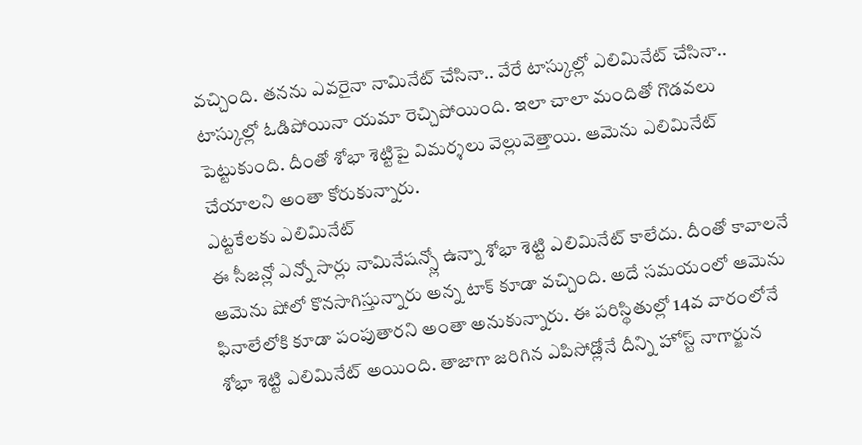వచ్చింది. తనను ఎవరైనా నామినేట్ చేసినా.. వేరే టాస్కుల్లో ఎలిమినేట్ చేసినా.. టాస్కుల్లో ఓడిపోయినా యమా రెచ్చిపోయింది. ఇలా చాలా మందితో గొడవలు పెట్టుకుంది. దీంతో శోభా శెట్టిపై విమర్శలు వెల్లువెత్తాయి. ఆమెను ఎలిమినేట్ చేయాలని అంతా కోరుకున్నారు.
ఎట్టకేలకు ఎలిమినేట్
ఈ సీజన్లో ఎన్నో సార్లు నామినేషన్స్లో ఉన్నా శోభా శెట్టి ఎలిమినేట్ కాలేదు. దీంతో కావాలనే ఆమెను షోలో కొనసాగిస్తున్నారు అన్న టాక్ కూడా వచ్చింది. అదే సమయంలో ఆమెను ఫినాలేలోకి కూడా పంపుతారని అంతా అనుకున్నారు. ఈ పరిస్థితుల్లో 14వ వారంలోనే శోభా శెట్టి ఎలిమినేట్ అయింది. తాజాగా జరిగిన ఎపిసోడ్లోనే దీన్ని హోస్ట్ నాగార్జున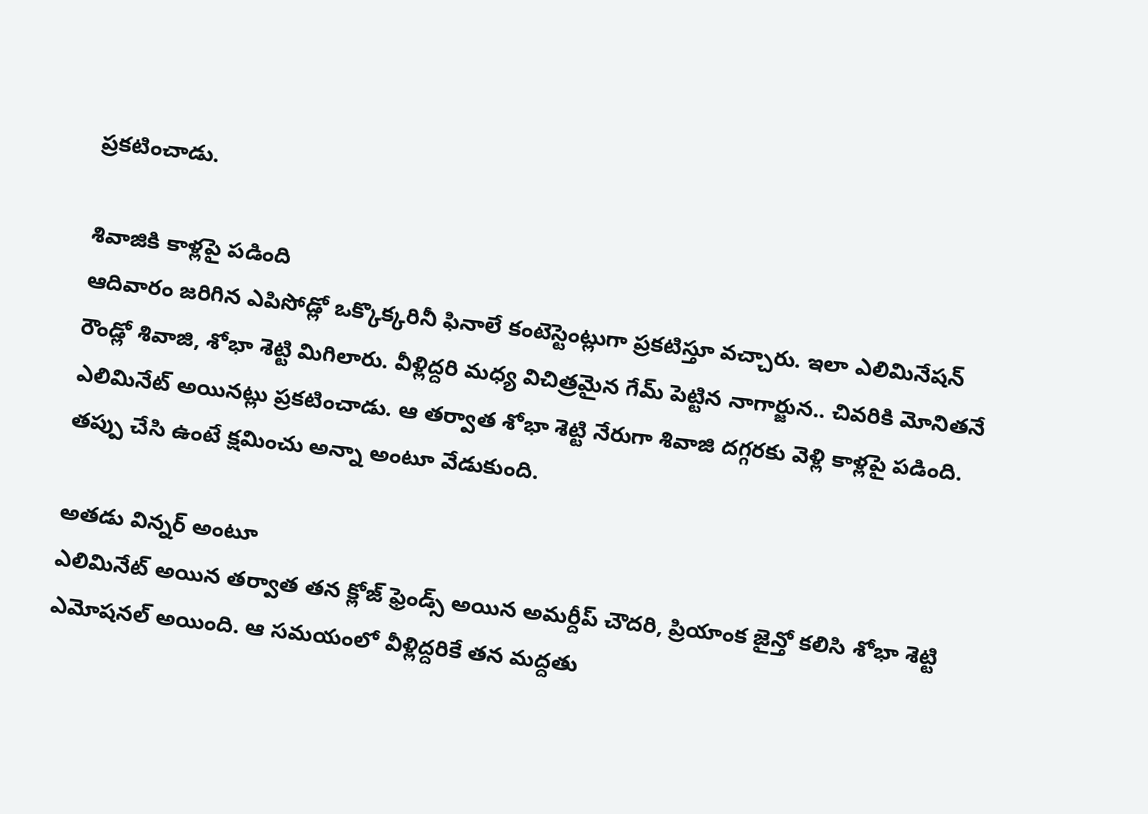ప్రకటించాడు.

శివాజికి కాళ్లపై పడింది
ఆదివారం జరిగిన ఎపిసోడ్లో ఒక్కొక్కరినీ ఫినాలే కంటెస్టెంట్లుగా ప్రకటిస్తూ వచ్చారు. ఇలా ఎలిమినేషన్ రౌండ్లో శివాజి, శోభా శెట్టి మిగిలారు. వీళ్లిద్దరి మధ్య విచిత్రమైన గేమ్ పెట్టిన నాగార్జున.. చివరికి మోనితనే ఎలిమినేట్ అయినట్లు ప్రకటించాడు. ఆ తర్వాత శోభా శెట్టి నేరుగా శివాజి దగ్గరకు వెళ్లి కాళ్లపై పడింది. తప్పు చేసి ఉంటే క్షమించు అన్నా అంటూ వేడుకుంది.

అతడు విన్నర్ అంటూ
ఎలిమినేట్ అయిన తర్వాత తన క్లోజ్ ఫ్రెండ్స్ అయిన అమర్దీప్ చౌదరి, ప్రియాంక జైన్తో కలిసి శోభా శెట్టి ఎమోషనల్ అయింది. ఆ సమయంలో వీళ్లిద్దరికే తన మద్దతు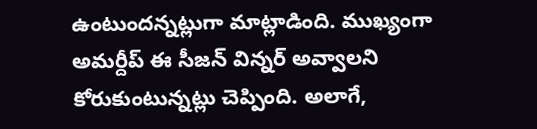ఉంటుందన్నట్లుగా మాట్లాడింది. ముఖ్యంగా అమర్దీప్ ఈ సీజన్ విన్నర్ అవ్వాలని కోరుకుంటున్నట్లు చెప్పింది. అలాగే,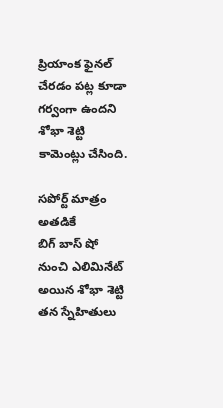ప్రియాంక ఫైనల్ చేరడం పట్ల కూడా గర్వంగా ఉందని శోభా శెట్టి కామెంట్లు చేసింది.

సపోర్ట్ మాత్రం అతడికే
బిగ్ బాస్ షో నుంచి ఎలిమినేట్ అయిన శోభా శెట్టి తన స్నేహితులు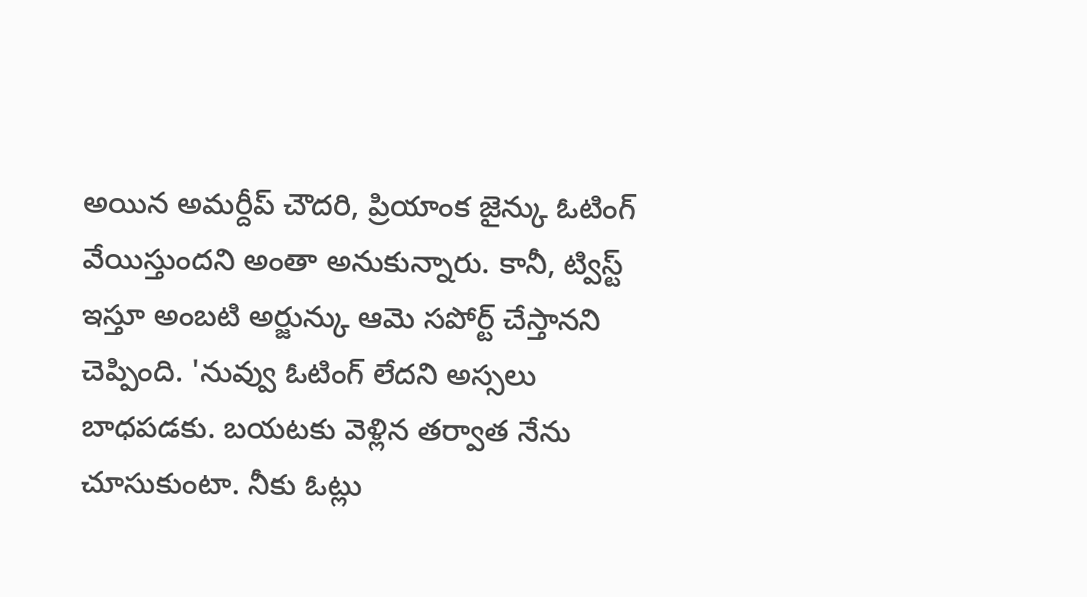అయిన అమర్దీప్ చౌదరి, ప్రియాంక జైన్కు ఓటింగ్ వేయిస్తుందని అంతా అనుకున్నారు. కానీ, ట్విస్ట్ ఇస్తూ అంబటి అర్జున్కు ఆమె సపోర్ట్ చేస్తానని చెప్పింది. 'నువ్వు ఓటింగ్ లేదని అస్సలు బాధపడకు. బయటకు వెళ్లిన తర్వాత నేను చూసుకుంటా. నీకు ఓట్లు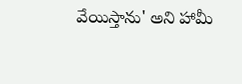వేయిస్తాను' అని హామీ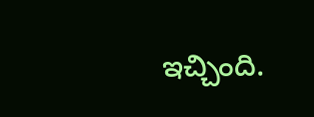ఇచ్చింది.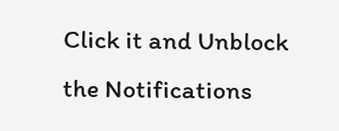Click it and Unblock the Notifications